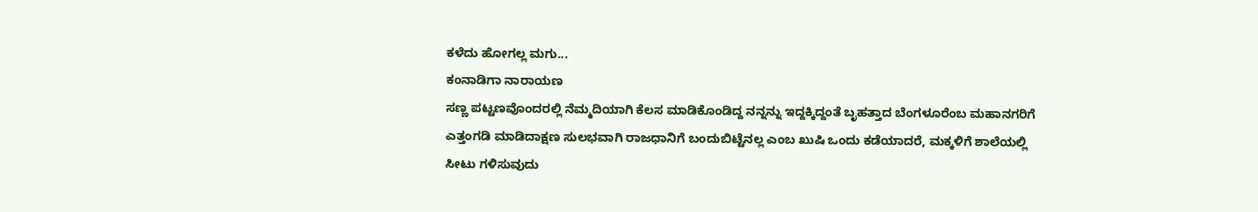ಕಳೆದು ಹೋಗಲ್ಲ ಮಗು...
ಕಂನಾಡಿಗಾ ನಾರಾಯಣ
ಸಣ್ಣ ಪಟ್ಟಣವೊಂದರಲ್ಲಿ ನೆಮ್ಮದಿಯಾಗಿ ಕೆಲಸ ಮಾಡಿಕೊಂಡಿದ್ದ ನನ್ನನ್ನು ಇದ್ದಕ್ಕಿದ್ದಂತೆ ಬೃಹತ್ತಾದ ಬೆಂಗಳೂರೆಂಬ ಮಹಾನಗರಿಗೆ ಎತ್ತಂಗಡಿ ಮಾಡಿದಾಕ್ಷಣ ಸುಲಭವಾಗಿ ರಾಜಧಾನಿಗೆ ಬಂದುಬಿಟ್ಟೆನಲ್ಲ ಎಂಬ ಖುಷಿ ಒಂದು ಕಡೆಯಾದರೆ, ಮಕ್ಕಳಿಗೆ ಶಾಲೆಯಲ್ಲಿ ಸೀಟು ಗಳಿಸುವುದು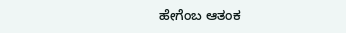ಹೇಗೆಂಬ ಆತಂಕ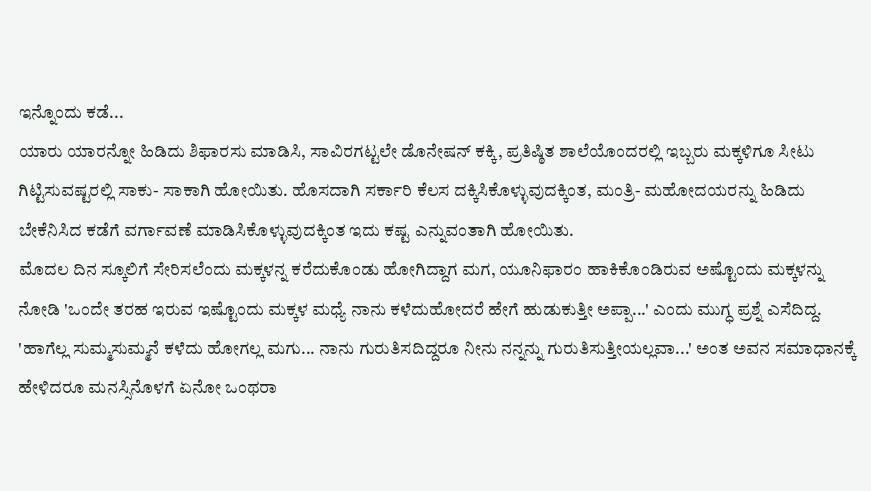ಇನ್ನೊಂದು ಕಡೆ...
ಯಾರು ಯಾರನ್ನೋ ಹಿಡಿದು ಶಿಫಾರಸು ಮಾಡಿಸಿ, ಸಾವಿರಗಟ್ಟಲೇ ಡೊನೇಷನ್ ಕಕ್ಕಿ, ಪ್ರತಿಷ್ಠಿತ ಶಾಲೆಯೊಂದರಲ್ಲಿ ಇಬ್ಬರು ಮಕ್ಕಳಿಗೂ ಸೀಟು ಗಿಟ್ಟಿಸುವಷ್ಟರಲ್ಲಿ ಸಾಕು- ಸಾಕಾಗಿ ಹೋಯಿತು. ಹೊಸದಾಗಿ ಸರ್ಕಾರಿ ಕೆಲಸ ದಕ್ಕಿಸಿಕೊಳ್ಳುವುದಕ್ಕಿಂತ, ಮಂತ್ರಿ- ಮಹೋದಯರನ್ನು ಹಿಡಿದು ಬೇಕೆನಿಸಿದ ಕಡೆಗೆ ವರ್ಗಾವಣೆ ಮಾಡಿಸಿಕೊಳ್ಳುವುದಕ್ಕಿಂತ ಇದು ಕಷ್ಟ ಎನ್ನುವಂತಾಗಿ ಹೋಯಿತು.
ಮೊದಲ ದಿನ ಸ್ಕೂಲಿಗೆ ಸೇರಿಸಲೆಂದು ಮಕ್ಕಳನ್ನ ಕರೆದುಕೊಂಡು ಹೋಗಿದ್ದಾಗ ಮಗ, ಯೂನಿಫಾರಂ ಹಾಕಿಕೊಂಡಿರುವ ಅಷ್ಟೊಂದು ಮಕ್ಕಳನ್ನು ನೋಡಿ 'ಒಂದೇ ತರಹ ಇರುವ ಇಷ್ಟೊಂದು ಮಕ್ಕಳ ಮಧ್ಯೆ ನಾನು ಕಳೆದುಹೋದರೆ ಹೇಗೆ ಹುಡುಕುತ್ತೀ ಅಪ್ಪಾ...' ಎಂದು ಮುಗ್ಧ ಪ್ರಶ್ನೆ ಎಸೆದಿದ್ದ. 'ಹಾಗೆಲ್ಲ ಸುಮ್ಮಸುಮ್ಮನೆ ಕಳೆದು ಹೋಗಲ್ಲ ಮಗು... ನಾನು ಗುರುತಿಸದಿದ್ದರೂ ನೀನು ನನ್ನನ್ನು ಗುರುತಿಸುತ್ತೀಯಲ್ಲವಾ...' ಅಂತ ಅವನ ಸಮಾಧಾನಕ್ಕೆ ಹೇಳಿದರೂ ಮನಸ್ಸಿನೊಳಗೆ ಏನೋ ಒಂಥರಾ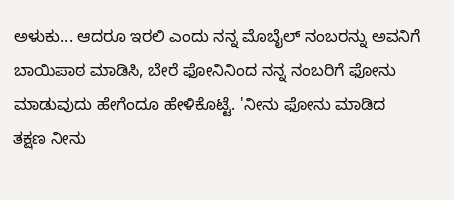ಅಳುಕು... ಆದರೂ ಇರಲಿ ಎಂದು ನನ್ನ ಮೊಬೈಲ್ ನಂಬರನ್ನು ಅವನಿಗೆ ಬಾಯಿಪಾಠ ಮಾಡಿಸಿ, ಬೇರೆ ಫೋನಿನಿಂದ ನನ್ನ ನಂಬರಿಗೆ ಫೋನು ಮಾಡುವುದು ಹೇಗೆಂದೂ ಹೇಳಿಕೊಟ್ಟೆ. 'ನೀನು ಫೋನು ಮಾಡಿದ ತಕ್ಷಣ ನೀನು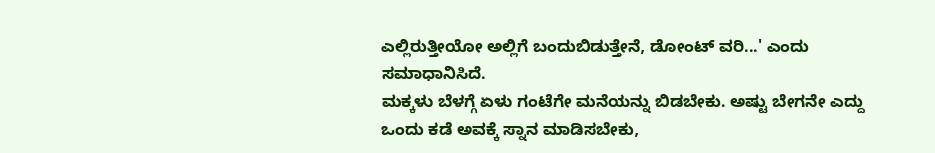ಎಲ್ಲಿರುತ್ತೀಯೋ ಅಲ್ಲಿಗೆ ಬಂದುಬಿಡುತ್ತೇನೆ, ಡೋಂಟ್ ವರಿ...' ಎಂದು ಸಮಾಧಾನಿಸಿದೆ.
ಮಕ್ಕಳು ಬೆಳಗ್ಗೆ ಏಳು ಗಂಟೆಗೇ ಮನೆಯನ್ನು ಬಿಡಬೇಕು. ಅಷ್ಟು ಬೇಗನೇ ಎದ್ದು ಒಂದು ಕಡೆ ಅವಕ್ಕೆ ಸ್ನಾನ ಮಾಡಿಸಬೇಕು,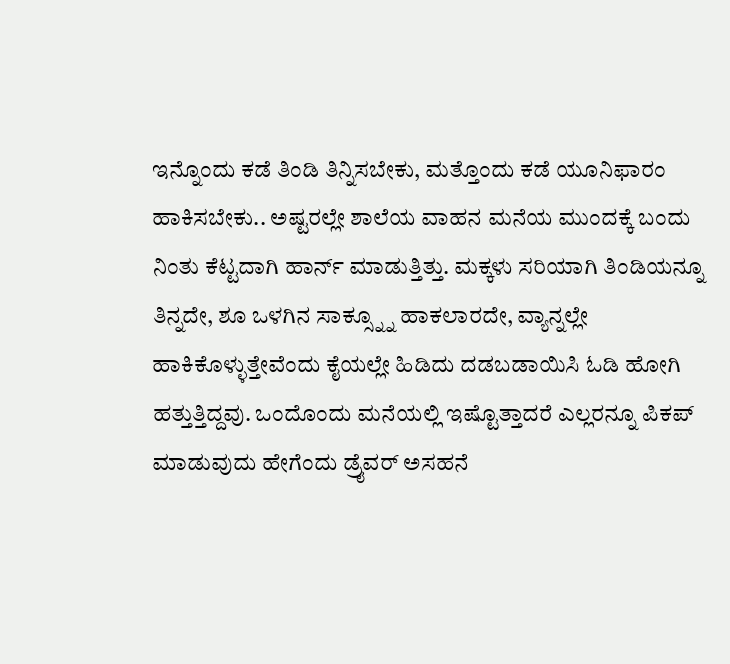ಇನ್ನೊಂದು ಕಡೆ ತಿಂಡಿ ತಿನ್ನಿಸಬೇಕು, ಮತ್ತೊಂದು ಕಡೆ ಯೂನಿಫಾರಂ ಹಾಕಿಸಬೇಕು.. ಅಷ್ಟರಲ್ಲೇ ಶಾಲೆಯ ವಾಹನ ಮನೆಯ ಮುಂದಕ್ಕೆ ಬಂದು ನಿಂತು ಕೆಟ್ಟದಾಗಿ ಹಾರ್ನ್ ಮಾಡುತ್ತಿತ್ತು. ಮಕ್ಕಳು ಸರಿಯಾಗಿ ತಿಂಡಿಯನ್ನೂ ತಿನ್ನದೇ, ಶೂ ಒಳಗಿನ ಸಾಕ್ಸ್ನ್ನೂ ಹಾಕಲಾರದೇ, ವ್ಯಾನ್ನಲ್ಲೇ ಹಾಕಿಕೊಳ್ಳುತ್ತೇವೆಂದು ಕೈಯಲ್ಲೇ ಹಿಡಿದು ದಡಬಡಾಯಿಸಿ ಓಡಿ ಹೋಗಿ ಹತ್ತುತ್ತಿದ್ದವು. ಒಂದೊಂದು ಮನೆಯಲ್ಲಿ ಇಷ್ಟೊತ್ತಾದರೆ ಎಲ್ಲರನ್ನೂ ಪಿಕಪ್ ಮಾಡುವುದು ಹೇಗೆಂದು ಡ್ರೈವರ್ ಅಸಹನೆ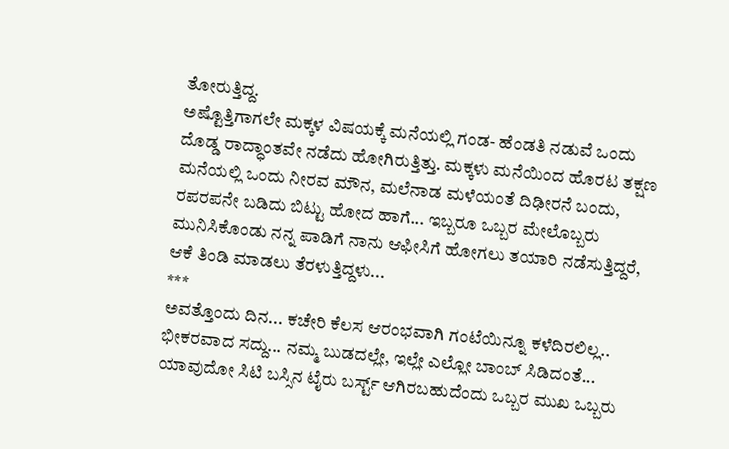ತೋರುತ್ತಿದ್ದ.
ಅಷ್ಟೊತ್ತಿಗಾಗಲೇ ಮಕ್ಕಳ ವಿಷಯಕ್ಕೆ ಮನೆಯಲ್ಲಿ ಗಂಡ- ಹೆಂಡತಿ ನಡುವೆ ಒಂದು ದೊಡ್ಡ ರಾದ್ಧಾಂತವೇ ನಡೆದು ಹೋಗಿರುತ್ತಿತ್ತು. ಮಕ್ಕಳು ಮನೆಯಿಂದ ಹೊರಟ ತಕ್ಷಣ ಮನೆಯಲ್ಲಿ ಒಂದು ನೀರವ ಮೌನ, ಮಲೆನಾಡ ಮಳೆಯಂತೆ ದಿಢೀರನೆ ಬಂದು, ರಪರಪನೇ ಬಡಿದು ಬಿಟ್ಟು ಹೋದ ಹಾಗೆ... ಇಬ್ಬರೂ ಒಬ್ಬರ ಮೇಲೊಬ್ಬರು ಮುನಿಸಿಕೊಂಡು ನನ್ನ ಪಾಡಿಗೆ ನಾನು ಆಫೀಸಿಗೆ ಹೋಗಲು ತಯಾರಿ ನಡೆಸುತ್ತಿದ್ದರೆ, ಆಕೆ ತಿಂಡಿ ಮಾಡಲು ತೆರಳುತ್ತಿದ್ದಳು...
***
ಅವತ್ತೊಂದು ದಿನ... ಕಚೇರಿ ಕೆಲಸ ಆರಂಭವಾಗಿ ಗಂಟೆಯಿನ್ನೂ ಕಳೆದಿರಲಿಲ್ಲ.. ಭೀಕರವಾದ ಸದ್ದು... ನಮ್ಮ ಬುಡದಲ್ಲೇ, ಇಲ್ಲೇ ಎಲ್ಲೋ ಬಾಂಬ್ ಸಿಡಿದಂತೆ... ಯಾವುದೋ ಸಿಟಿ ಬಸ್ಸಿನ ಟೈರು ಬರ್ಸ್ಟ್ ಆಗಿರಬಹುದೆಂದು ಒಬ್ಬರ ಮುಖ ಒಬ್ಬರು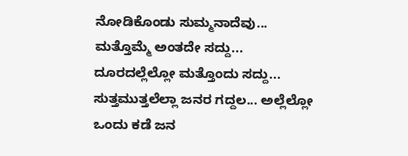ನೋಡಿಕೊಂಡು ಸುಮ್ಮನಾದೆವು... ಮತ್ತೊಮ್ಮೆ ಅಂತದೇ ಸದ್ದು... ದೂರದಲ್ಲೆಲ್ಲೋ ಮತ್ತೊಂದು ಸದ್ದು... ಸುತ್ತಮುತ್ತಲೆಲ್ಲಾ ಜನರ ಗದ್ದಲ... ಅಲ್ಲೆಲ್ಲೋ ಒಂದು ಕಡೆ ಜನ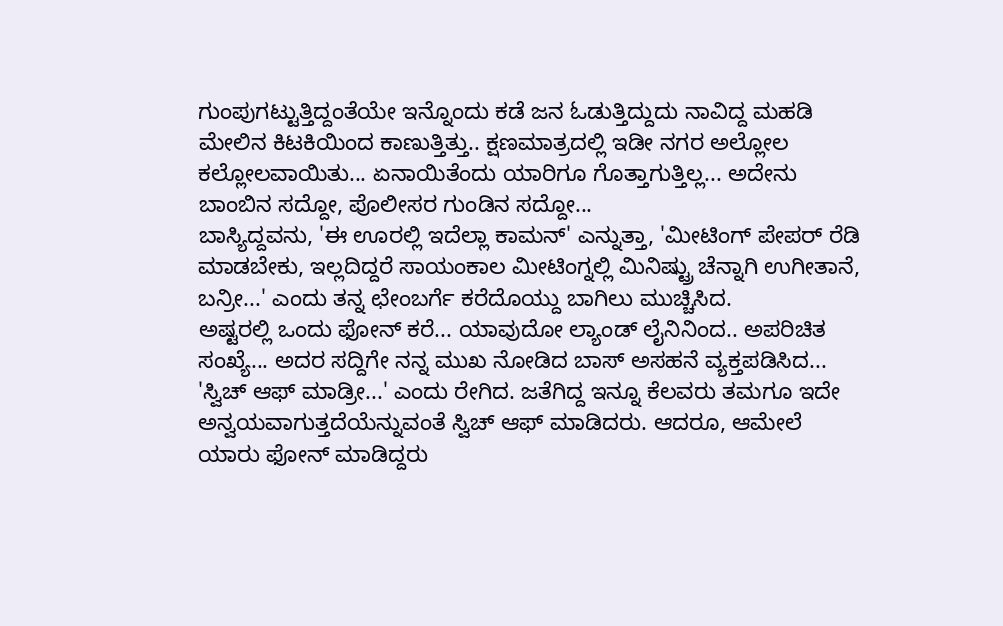ಗುಂಪುಗಟ್ಟುತ್ತಿದ್ದಂತೆಯೇ ಇನ್ನೊಂದು ಕಡೆ ಜನ ಓಡುತ್ತಿದ್ದುದು ನಾವಿದ್ದ ಮಹಡಿ ಮೇಲಿನ ಕಿಟಕಿಯಿಂದ ಕಾಣುತ್ತಿತ್ತು.. ಕ್ಷಣಮಾತ್ರದಲ್ಲಿ ಇಡೀ ನಗರ ಅಲ್ಲೋಲ ಕಲ್ಲೋಲವಾಯಿತು... ಏನಾಯಿತೆಂದು ಯಾರಿಗೂ ಗೊತ್ತಾಗುತ್ತಿಲ್ಲ... ಅದೇನು ಬಾಂಬಿನ ಸದ್ದೋ, ಪೊಲೀಸರ ಗುಂಡಿನ ಸದ್ದೋ...
ಬಾಸ್ಯಿದ್ದವನು, 'ಈ ಊರಲ್ಲಿ ಇದೆಲ್ಲಾ ಕಾಮನ್' ಎನ್ನುತ್ತಾ, 'ಮೀಟಿಂಗ್ ಪೇಪರ್ ರೆಡಿ ಮಾಡಬೇಕು, ಇಲ್ಲದಿದ್ದರೆ ಸಾಯಂಕಾಲ ಮೀಟಿಂಗ್ನಲ್ಲಿ ಮಿನಿಷ್ಟ್ರು ಚೆನ್ನಾಗಿ ಉಗೀತಾನೆ, ಬನ್ರೀ...' ಎಂದು ತನ್ನ ಛೇಂಬರ್ಗೆ ಕರೆದೊಯ್ದು ಬಾಗಿಲು ಮುಚ್ಚಿಸಿದ.
ಅಷ್ಟರಲ್ಲಿ ಒಂದು ಫೋನ್ ಕರೆ... ಯಾವುದೋ ಲ್ಯಾಂಡ್ ಲೈನಿನಿಂದ.. ಅಪರಿಚಿತ ಸಂಖ್ಯೆ... ಅದರ ಸದ್ದಿಗೇ ನನ್ನ ಮುಖ ನೋಡಿದ ಬಾಸ್ ಅಸಹನೆ ವ್ಯಕ್ತಪಡಿಸಿದ... 'ಸ್ವಿಚ್ ಆಫ್ ಮಾಡ್ರೀ...' ಎಂದು ರೇಗಿದ. ಜತೆಗಿದ್ದ ಇನ್ನೂ ಕೆಲವರು ತಮಗೂ ಇದೇ ಅನ್ವಯವಾಗುತ್ತದೆಯೆನ್ನುವಂತೆ ಸ್ವಿಚ್ ಆಫ್ ಮಾಡಿದರು. ಆದರೂ, ಆಮೇಲೆ ಯಾರು ಫೋನ್ ಮಾಡಿದ್ದರು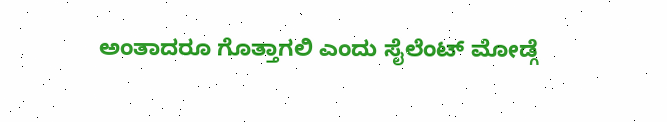ಅಂತಾದರೂ ಗೊತ್ತಾಗಲಿ ಎಂದು ಸೈಲೆಂಟ್ ಮೋಡ್ಗೆ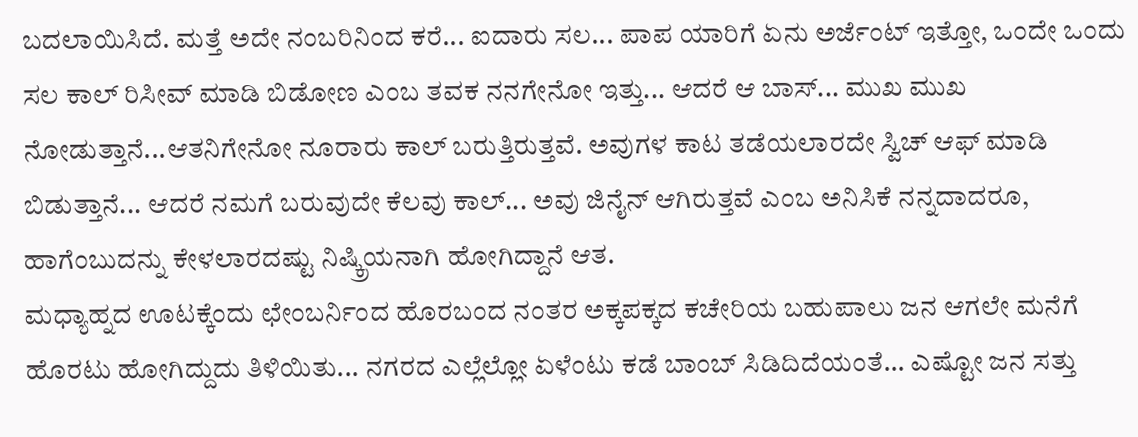ಬದಲಾಯಿಸಿದೆ. ಮತ್ತೆ ಅದೇ ನಂಬರಿನಿಂದ ಕರೆ... ಐದಾರು ಸಲ... ಪಾಪ ಯಾರಿಗೆ ಏನು ಅರ್ಜೆಂಟ್ ಇತ್ತೋ, ಒಂದೇ ಒಂದು ಸಲ ಕಾಲ್ ರಿಸೀವ್ ಮಾಡಿ ಬಿಡೋಣ ಎಂಬ ತವಕ ನನಗೇನೋ ಇತ್ತು... ಆದರೆ ಆ ಬಾಸ್... ಮುಖ ಮುಖ ನೋಡುತ್ತಾನೆ...ಆತನಿಗೇನೋ ನೂರಾರು ಕಾಲ್ ಬರುತ್ತಿರುತ್ತವೆ. ಅವುಗಳ ಕಾಟ ತಡೆಯಲಾರದೇ ಸ್ವಿಚ್ ಆಫ್ ಮಾಡಿ ಬಿಡುತ್ತಾನೆ... ಆದರೆ ನಮಗೆ ಬರುವುದೇ ಕೆಲವು ಕಾಲ್... ಅವು ಜಿನೈನ್ ಆಗಿರುತ್ತವೆ ಎಂಬ ಅನಿಸಿಕೆ ನನ್ನದಾದರೂ, ಹಾಗೆಂಬುದನ್ನು ಕೇಳಲಾರದಷ್ಟು ನಿಷ್ಕ್ರಿಯನಾಗಿ ಹೋಗಿದ್ದಾನೆ ಆತ.
ಮಧ್ಯಾಹ್ನದ ಊಟಕ್ಕೆಂದು ಛೇಂಬರ್ನಿಂದ ಹೊರಬಂದ ನಂತರ ಅಕ್ಕಪಕ್ಕದ ಕಚೇರಿಯ ಬಹುಪಾಲು ಜನ ಆಗಲೇ ಮನೆಗೆ ಹೊರಟು ಹೋಗಿದ್ದುದು ತಿಳಿಯಿತು... ನಗರದ ಎಲ್ಲೆಲ್ಲೋ ಏಳೆಂಟು ಕಡೆ ಬಾಂಬ್ ಸಿಡಿದಿದೆಯಂತೆ... ಎಷ್ಟೋ ಜನ ಸತ್ತು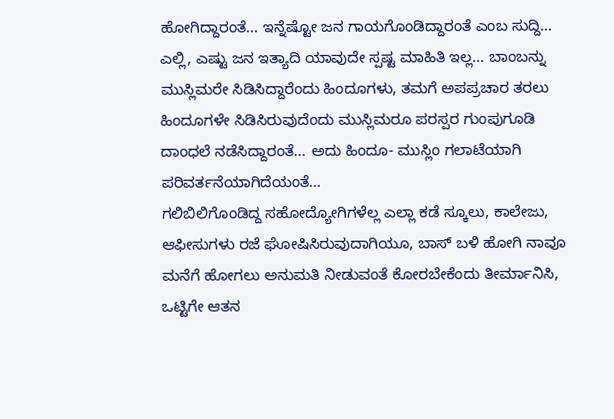ಹೋಗಿದ್ದಾರಂತೆ... ಇನ್ನೆಷ್ಟೋ ಜನ ಗಾಯಗೊಂಡಿದ್ದಾರಂತೆ ಎಂಬ ಸುದ್ದಿ... ಎಲ್ಲಿ, ಎಷ್ಟು ಜನ ಇತ್ಯಾದಿ ಯಾವುದೇ ಸ್ಪಷ್ಟ ಮಾಹಿತಿ ಇಲ್ಲ... ಬಾಂಬನ್ನು ಮುಸ್ಲಿಮರೇ ಸಿಡಿಸಿದ್ದಾರೆಂದು ಹಿಂದೂಗಳು, ತಮಗೆ ಅಪಪ್ರಚಾರ ತರಲು ಹಿಂದೂಗಳೇ ಸಿಡಿಸಿರುವುದೆಂದು ಮುಸ್ಲಿಮರೂ ಪರಸ್ಪರ ಗುಂಪುಗೂಡಿ ದಾಂಧಲೆ ನಡೆಸಿದ್ದಾರಂತೆ... ಅದು ಹಿಂದೂ- ಮುಸ್ಲಿಂ ಗಲಾಟೆಯಾಗಿ ಪರಿವರ್ತನೆಯಾಗಿದೆಯಂತೆ...
ಗಲಿಬಿಲಿಗೊಂಡಿದ್ದ ಸಹೋದ್ಯೋಗಿಗಳೆಲ್ಲ ಎಲ್ಲಾ ಕಡೆ ಸ್ಕೂಲು, ಕಾಲೇಜು, ಆಫೀಸುಗಳು ರಜೆ ಘೋಷಿಸಿರುವುದಾಗಿಯೂ, ಬಾಸ್ ಬಳಿ ಹೋಗಿ ನಾವೂ ಮನೆಗೆ ಹೋಗಲು ಅನುಮತಿ ನೀಡುವಂತೆ ಕೋರಬೇಕೆಂದು ತೀರ್ಮಾನಿಸಿ, ಒಟ್ಟಿಗೇ ಆತನ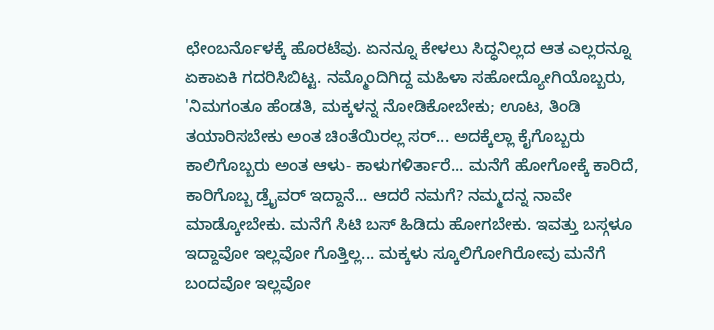ಛೇಂಬರ್ನೊಳಕ್ಕೆ ಹೊರಟೆವು. ಏನನ್ನೂ ಕೇಳಲು ಸಿದ್ಧನಿಲ್ಲದ ಆತ ಎಲ್ಲರನ್ನೂ ಏಕಾಏಕಿ ಗದರಿಸಿಬಿಟ್ಟ. ನಮ್ಮೊಂದಿಗಿದ್ದ ಮಹಿಳಾ ಸಹೋದ್ಯೋಗಿಯೊಬ್ಬರು, 'ನಿಮಗಂತೂ ಹೆಂಡತಿ, ಮಕ್ಕಳನ್ನ ನೋಡಿಕೋಬೇಕು; ಊಟ, ತಿಂಡಿ ತಯಾರಿಸಬೇಕು ಅಂತ ಚಿಂತೆಯಿರಲ್ಲ ಸರ್... ಅದಕ್ಕೆಲ್ಲಾ ಕೈಗೊಬ್ಬರು ಕಾಲಿಗೊಬ್ಬರು ಅಂತ ಆಳು- ಕಾಳುಗಳಿರ್ತಾರೆ... ಮನೆಗೆ ಹೋಗೋಕ್ಕೆ ಕಾರಿದೆ, ಕಾರಿಗೊಬ್ಬ ಡ್ರೈವರ್ ಇದ್ದಾನೆ... ಆದರೆ ನಮಗೆ? ನಮ್ಮದನ್ನ ನಾವೇ ಮಾಡ್ಕೋಬೇಕು. ಮನೆಗೆ ಸಿಟಿ ಬಸ್ ಹಿಡಿದು ಹೋಗಬೇಕು. ಇವತ್ತು ಬಸ್ಗಳೂ ಇದ್ದಾವೋ ಇಲ್ಲವೋ ಗೊತ್ತಿಲ್ಲ... ಮಕ್ಕಳು ಸ್ಕೂಲಿಗೋಗಿರೋವು ಮನೆಗೆ ಬಂದವೋ ಇಲ್ಲವೋ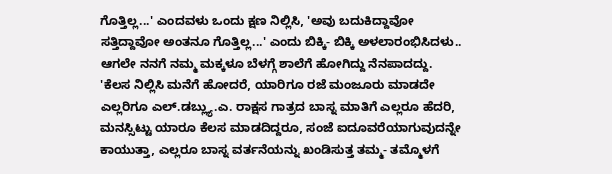ಗೊತ್ತಿಲ್ಲ...' ಎಂದವಳು ಒಂದು ಕ್ಷಣ ನಿಲ್ಲಿಸಿ, 'ಅವು ಬದುಕಿದ್ದಾವೋ ಸತ್ತಿದ್ದಾವೋ ಅಂತನೂ ಗೊತ್ತಿಲ್ಲ...' ಎಂದು ಬಿಕ್ಕಿ- ಬಿಕ್ಕಿ ಅಳಲಾರಂಭಿಸಿದಳು..
ಆಗಲೇ ನನಗೆ ನಮ್ಮ ಮಕ್ಕಳೂ ಬೆಳಗ್ಗೆ ಶಾಲೆಗೆ ಹೋಗಿದ್ದು ನೆನಪಾದದ್ದು.
'ಕೆಲಸ ನಿಲ್ಲಿಸಿ ಮನೆಗೆ ಹೋದರೆ, ಯಾರಿಗೂ ರಜೆ ಮಂಜೂರು ಮಾಡದೇ ಎಲ್ಲರಿಗೂ ಎಲ್.ಡಬ್ಲ್ಯು.ಎ. ರಾಕ್ಷಸ ಗಾತ್ರದ ಬಾಸ್ನ ಮಾತಿಗೆ ಎಲ್ಲರೂ ಹೆದರಿ, ಮನಸ್ಸಿಟ್ಟು ಯಾರೂ ಕೆಲಸ ಮಾಡದಿದ್ದರೂ, ಸಂಜೆ ಐದೂವರೆಯಾಗುವುದನ್ನೇ ಕಾಯುತ್ತಾ, ಎಲ್ಲರೂ ಬಾಸ್ನ ವರ್ತನೆಯನ್ನು ಖಂಡಿಸುತ್ತ ತಮ್ಮ- ತಮ್ಮೊಳಗೆ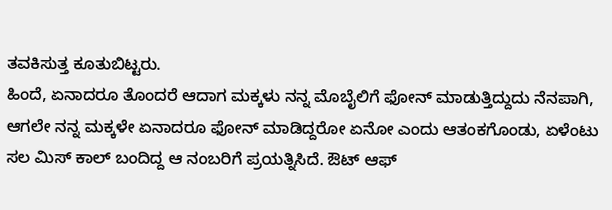ತವಕಿಸುತ್ತ ಕೂತುಬಿಟ್ಟರು.
ಹಿಂದೆ, ಏನಾದರೂ ತೊಂದರೆ ಆದಾಗ ಮಕ್ಕಳು ನನ್ನ ಮೊಬೈಲಿಗೆ ಫೋನ್ ಮಾಡುತ್ತಿದ್ದುದು ನೆನಪಾಗಿ, ಆಗಲೇ ನನ್ನ ಮಕ್ಕಳೇ ಏನಾದರೂ ಫೋನ್ ಮಾಡಿದ್ದರೋ ಏನೋ ಎಂದು ಆತಂಕಗೊಂಡು, ಏಳೆಂಟು ಸಲ ಮಿಸ್ ಕಾಲ್ ಬಂದಿದ್ದ ಆ ನಂಬರಿಗೆ ಪ್ರಯತ್ನಿಸಿದೆ. ಔಟ್ ಆಫ್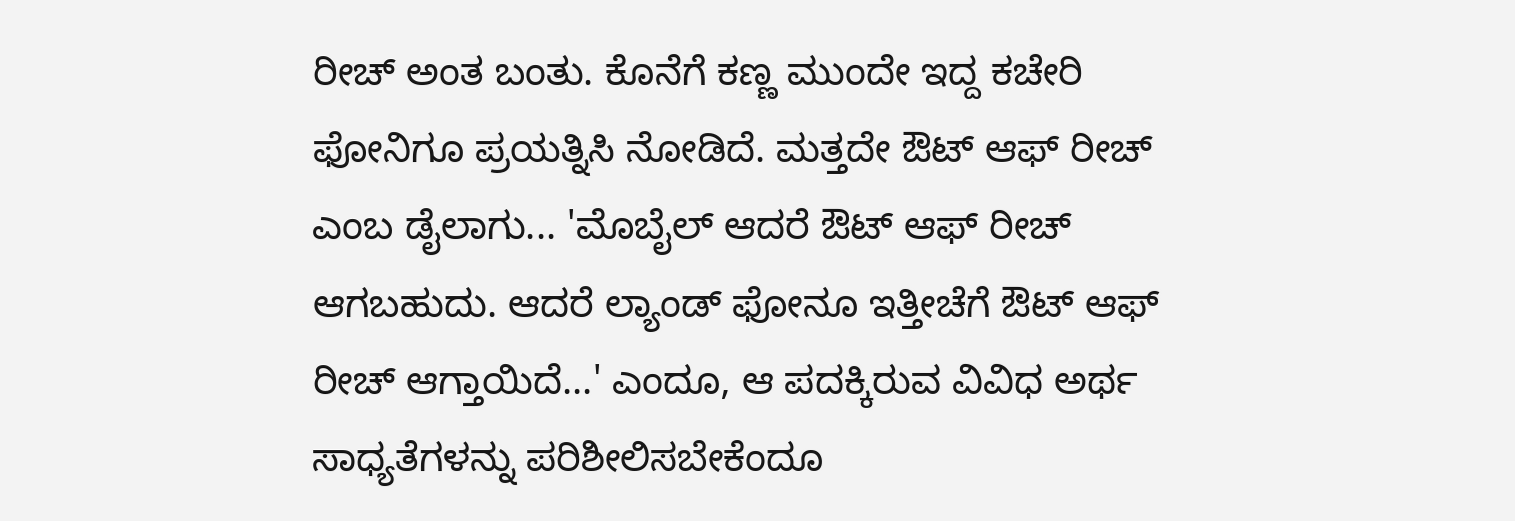ರೀಚ್ ಅಂತ ಬಂತು. ಕೊನೆಗೆ ಕಣ್ಣ ಮುಂದೇ ಇದ್ದ ಕಚೇರಿ ಫೋನಿಗೂ ಪ್ರಯತ್ನಿಸಿ ನೋಡಿದೆ. ಮತ್ತದೇ ಔಟ್ ಆಫ್ ರೀಚ್ ಎಂಬ ಡೈಲಾಗು... 'ಮೊಬೈಲ್ ಆದರೆ ಔಟ್ ಆಫ್ ರೀಚ್ ಆಗಬಹುದು. ಆದರೆ ಲ್ಯಾಂಡ್ ಫೋನೂ ಇತ್ತೀಚೆಗೆ ಔಟ್ ಆಫ್ ರೀಚ್ ಆಗ್ತಾಯಿದೆ...' ಎಂದೂ, ಆ ಪದಕ್ಕಿರುವ ವಿವಿಧ ಅರ್ಥ ಸಾಧ್ಯತೆಗಳನ್ನು ಪರಿಶೀಲಿಸಬೇಕೆಂದೂ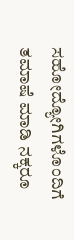ಸಹೋದ್ಯೋಗಿಗಳೊಂದಿಗೆ ತಮಾಷೆ ಮಾಡಿ ನಕ್ಕರೂ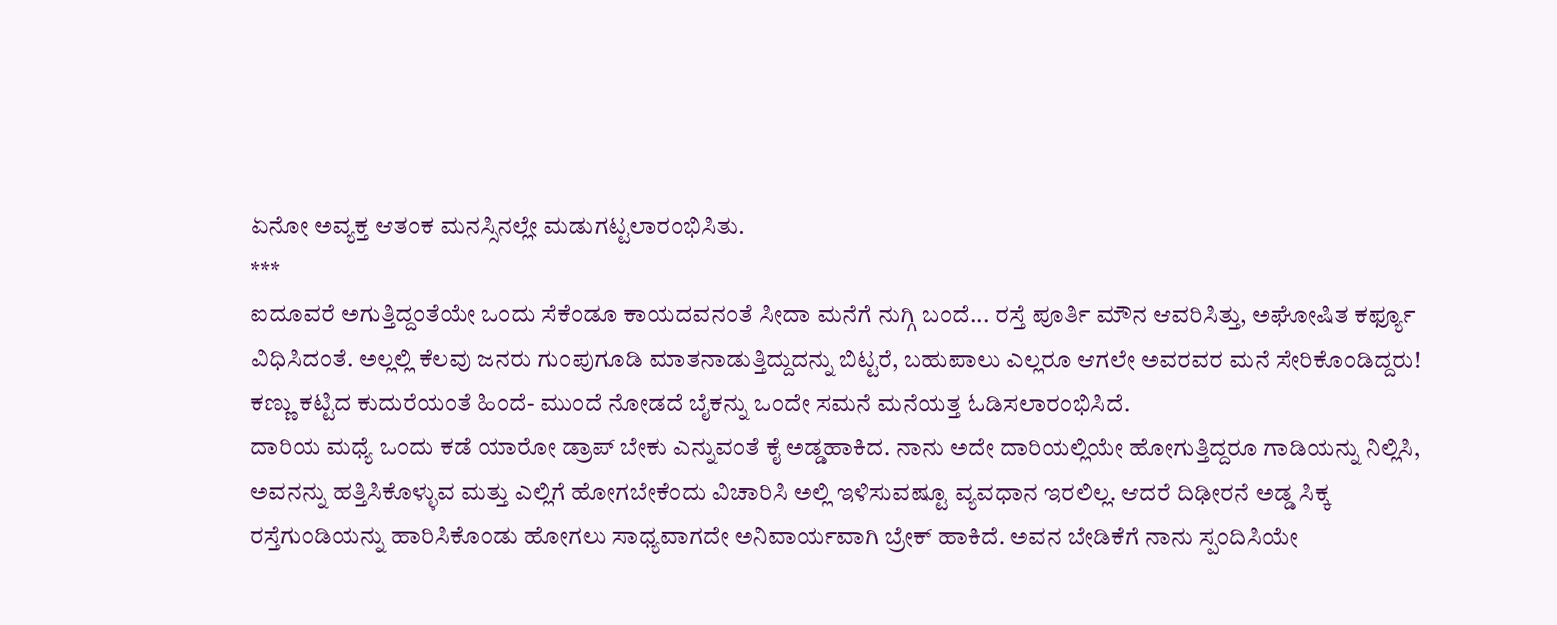ಏನೋ ಅವ್ಯಕ್ತ ಆತಂಕ ಮನಸ್ಸಿನಲ್ಲೇ ಮಡುಗಟ್ಟಲಾರಂಭಿಸಿತು.
***
ಐದೂವರೆ ಅಗುತ್ತಿದ್ದಂತೆಯೇ ಒಂದು ಸೆಕೆಂಡೂ ಕಾಯದವನಂತೆ ಸೀದಾ ಮನೆಗೆ ನುಗ್ಗಿ ಬಂದೆ... ರಸ್ತೆ ಪೂರ್ತಿ ಮೌನ ಆವರಿಸಿತ್ತು, ಅಘೋಷಿತ ಕರ್ಫ್ಯೂ ವಿಧಿಸಿದಂತೆ. ಅಲ್ಲಲ್ಲಿ ಕೆಲವು ಜನರು ಗುಂಪುಗೂಡಿ ಮಾತನಾಡುತ್ತಿದ್ದುದನ್ನು ಬಿಟ್ಟರೆ, ಬಹುಪಾಲು ಎಲ್ಲರೂ ಆಗಲೇ ಅವರವರ ಮನೆ ಸೇರಿಕೊಂಡಿದ್ದರು! ಕಣ್ಣು ಕಟ್ಟಿದ ಕುದುರೆಯಂತೆ ಹಿಂದೆ- ಮುಂದೆ ನೋಡದೆ ಬೈಕನ್ನು ಒಂದೇ ಸಮನೆ ಮನೆಯತ್ತ ಓಡಿಸಲಾರಂಭಿಸಿದೆ.
ದಾರಿಯ ಮಧ್ಯೆ ಒಂದು ಕಡೆ ಯಾರೋ ಡ್ರಾಪ್ ಬೇಕು ಎನ್ನುವಂತೆ ಕೈ ಅಡ್ಡಹಾಕಿದ. ನಾನು ಅದೇ ದಾರಿಯಲ್ಲಿಯೇ ಹೋಗುತ್ತಿದ್ದರೂ ಗಾಡಿಯನ್ನು ನಿಲ್ಲಿಸಿ, ಅವನನ್ನು ಹತ್ತಿಸಿಕೊಳ್ಳುವ ಮತ್ತು ಎಲ್ಲಿಗೆ ಹೋಗಬೇಕೆಂದು ವಿಚಾರಿಸಿ ಅಲ್ಲಿ ಇಳಿಸುವಷ್ಟೂ ವ್ಯವಧಾನ ಇರಲಿಲ್ಲ. ಆದರೆ ದಿಢೀರನೆ ಅಡ್ಡ ಸಿಕ್ಕ ರಸ್ತೆಗುಂಡಿಯನ್ನು ಹಾರಿಸಿಕೊಂಡು ಹೋಗಲು ಸಾಧ್ಯವಾಗದೇ ಅನಿವಾರ್ಯವಾಗಿ ಬ್ರೇಕ್ ಹಾಕಿದೆ. ಅವನ ಬೇಡಿಕೆಗೆ ನಾನು ಸ್ಪಂದಿಸಿಯೇ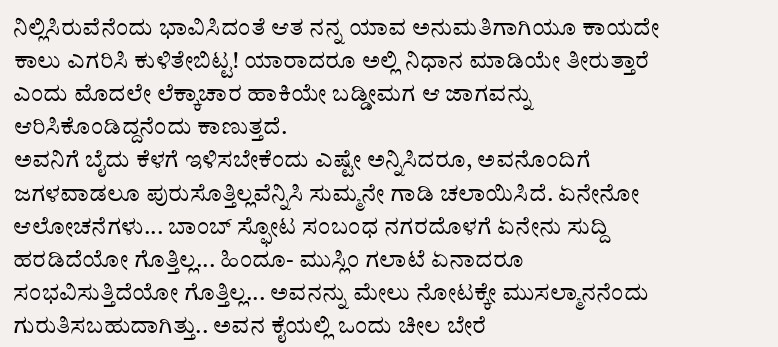ನಿಲ್ಲಿಸಿರುವೆನೆಂದು ಭಾವಿಸಿದಂತೆ ಆತ ನನ್ನ ಯಾವ ಅನುಮತಿಗಾಗಿಯೂ ಕಾಯದೇ ಕಾಲು ಎಗರಿಸಿ ಕುಳಿತೇಬಿಟ್ಟ! ಯಾರಾದರೂ ಅಲ್ಲಿ ನಿಧಾನ ಮಾಡಿಯೇ ತೀರುತ್ತಾರೆ ಎಂದು ಮೊದಲೇ ಲೆಕ್ಕಾಚಾರ ಹಾಕಿಯೇ ಬಡ್ಡೀಮಗ ಆ ಜಾಗವನ್ನು ಆರಿಸಿಕೊಂಡಿದ್ದನೆಂದು ಕಾಣುತ್ತದೆ.
ಅವನಿಗೆ ಬೈದು ಕೆಳಗೆ ಇಳಿಸಬೇಕೆಂದು ಎಷ್ಟೇ ಅನ್ನಿಸಿದರೂ, ಅವನೊಂದಿಗೆ ಜಗಳವಾಡಲೂ ಪುರುಸೊತ್ತಿಲ್ಲವೆನ್ನಿಸಿ ಸುಮ್ಮನೇ ಗಾಡಿ ಚಲಾಯಿಸಿದೆ. ಏನೇನೋ ಆಲೋಚನೆಗಳು... ಬಾಂಬ್ ಸ್ಫೋಟ ಸಂಬಂಧ ನಗರದೊಳಗೆ ಏನೇನು ಸುದ್ದಿ ಹರಡಿದೆಯೋ ಗೊತ್ತಿಲ್ಲ... ಹಿಂದೂ- ಮುಸ್ಲಿಂ ಗಲಾಟೆ ಏನಾದರೂ ಸಂಭವಿಸುತ್ತಿದೆಯೋ ಗೊತ್ತಿಲ್ಲ... ಅವನನ್ನು ಮೇಲು ನೋಟಕ್ಕೇ ಮುಸಲ್ಮಾನನೆಂದು ಗುರುತಿಸಬಹುದಾಗಿತ್ತು.. ಅವನ ಕೈಯಲ್ಲಿ ಒಂದು ಚೀಲ ಬೇರೆ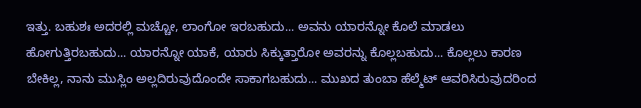ಇತ್ತು. ಬಹುಶಃ ಅದರಲ್ಲಿ ಮಚ್ಚೋ, ಲಾಂಗೋ ಇರಬಹುದು... ಅವನು ಯಾರನ್ನೋ ಕೊಲೆ ಮಾಡಲು ಹೋಗುತ್ತಿರಬಹುದು... ಯಾರನ್ನೋ ಯಾಕೆ, ಯಾರು ಸಿಕ್ಕುತ್ತಾರೋ ಅವರನ್ನು ಕೊಲ್ಲಬಹುದು... ಕೊಲ್ಲಲು ಕಾರಣ ಬೇಕಿಲ್ಲ, ನಾನು ಮುಸ್ಲಿಂ ಅಲ್ಲದಿರುವುದೊಂದೇ ಸಾಕಾಗಬಹುದು... ಮುಖದ ತುಂಬಾ ಹೆಲ್ಮೆಟ್ ಆವರಿಸಿರುವುದರಿಂದ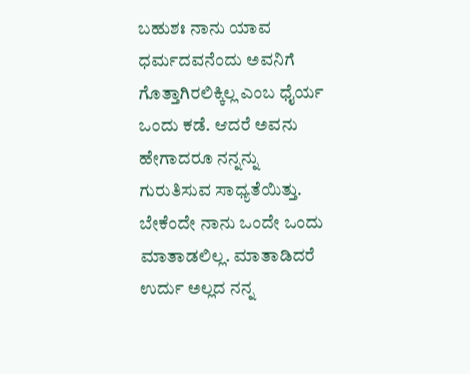ಬಹುಶಃ ನಾನು ಯಾವ ಧರ್ಮದವನೆಂದು ಅವನಿಗೆ ಗೊತ್ತಾಗಿರಲಿಕ್ಕಿಲ್ಲ ಎಂಬ ಧೈರ್ಯ ಒಂದು ಕಡೆ. ಆದರೆ ಅವನು ಹೇಗಾದರೂ ನನ್ನನ್ನು ಗುರುತಿಸುವ ಸಾಧ್ಯತೆಯಿತ್ತು. ಬೇಕೆಂದೇ ನಾನು ಒಂದೇ ಒಂದು ಮಾತಾಡಲಿಲ್ಲ. ಮಾತಾಡಿದರೆ ಉರ್ದು ಅಲ್ಲದ ನನ್ನ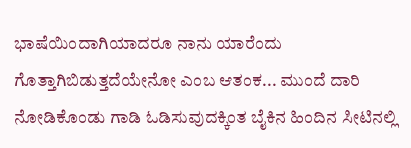ಭಾಷೆಯಿಂದಾಗಿಯಾದರೂ ನಾನು ಯಾರೆಂದು ಗೊತ್ತಾಗಿಬಿಡುತ್ತದೆಯೇನೋ ಎಂಬ ಆತಂಕ... ಮುಂದೆ ದಾರಿ ನೋಡಿಕೊಂಡು ಗಾಡಿ ಓಡಿಸುವುದಕ್ಕಿಂತ ಬೈಕಿನ ಹಿಂದಿನ ಸೀಟಿನಲ್ಲಿ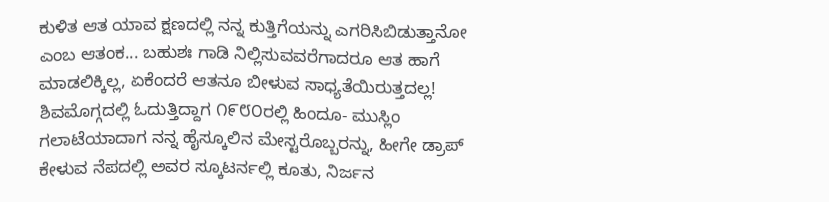ಕುಳಿತ ಆತ ಯಾವ ಕ್ಷಣದಲ್ಲಿ ನನ್ನ ಕುತ್ತಿಗೆಯನ್ನು ಎಗರಿಸಿಬಿಡುತ್ತಾನೋ ಎಂಬ ಆತಂಕ... ಬಹುಶಃ ಗಾಡಿ ನಿಲ್ಲಿಸುವವರೆಗಾದರೂ ಆತ ಹಾಗೆ ಮಾಡಲಿಕ್ಕಿಲ್ಲ, ಏಕೆಂದರೆ ಆತನೂ ಬೀಳುವ ಸಾಧ್ಯತೆಯಿರುತ್ತದಲ್ಲ!
ಶಿವಮೊಗ್ಗದಲ್ಲಿ ಓದುತ್ತಿದ್ದಾಗ ೧೯೮೦ರಲ್ಲಿ ಹಿಂದೂ- ಮುಸ್ಲಿಂ ಗಲಾಟೆಯಾದಾಗ ನನ್ನ ಹೈಸ್ಕೂಲಿನ ಮೇಸ್ಟರೊಬ್ಬರನ್ನು, ಹೀಗೇ ಡ್ರಾಪ್ ಕೇಳುವ ನೆಪದಲ್ಲಿ ಅವರ ಸ್ಕೂಟರ್ನಲ್ಲಿ ಕೂತು, ನಿರ್ಜನ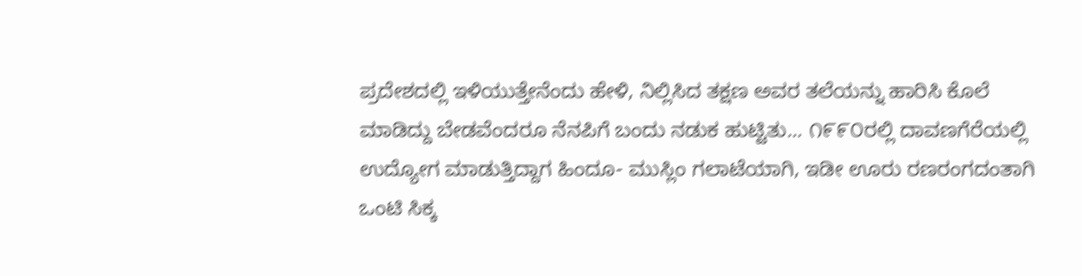ಪ್ರದೇಶದಲ್ಲಿ ಇಳಿಯುತ್ತೇನೆಂದು ಹೇಳಿ, ನಿಲ್ಲಿಸಿದ ತಕ್ಷಣ ಅವರ ತಲೆಯನ್ನು ಹಾರಿಸಿ ಕೊಲೆ ಮಾಡಿದ್ದು ಬೇಡವೆಂದರೂ ನೆನಪಿಗೆ ಬಂದು ನಡುಕ ಹುಟ್ಟಿತು... ೧೯೯೦ರಲ್ಲಿ ದಾವಣಗೆರೆಯಲ್ಲಿ ಉದ್ಯೋಗ ಮಾಡುತ್ತಿದ್ದಾಗ ಹಿಂದೂ- ಮುಸ್ಲಿಂ ಗಲಾಟೆಯಾಗಿ, ಇಡೀ ಊರು ರಣರಂಗದಂತಾಗಿ ಒಂಟಿ ಸಿಕ್ಕ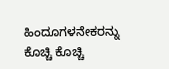ಹಿಂದೂಗಳನೇಕರನ್ನು ಕೊಚ್ಚಿ ಕೊಚ್ಚಿ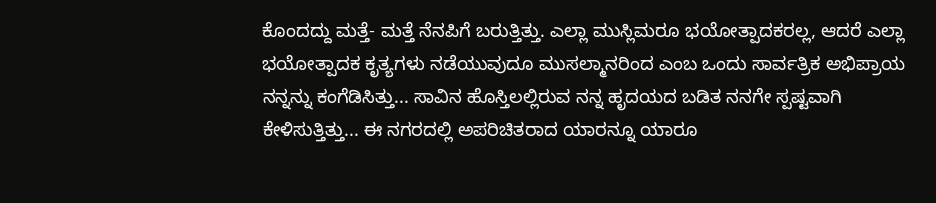ಕೊಂದದ್ದು ಮತ್ತೆ- ಮತ್ತೆ ನೆನಪಿಗೆ ಬರುತ್ತಿತ್ತು. ಎಲ್ಲಾ ಮುಸ್ಲಿಮರೂ ಭಯೋತ್ಪಾದಕರಲ್ಲ, ಆದರೆ ಎಲ್ಲಾ ಭಯೋತ್ಪಾದಕ ಕೃತ್ಯಗಳು ನಡೆಯುವುದೂ ಮುಸಲ್ಮಾನರಿಂದ ಎಂಬ ಒಂದು ಸಾರ್ವತ್ರಿಕ ಅಭಿಪ್ರಾಯ ನನ್ನನ್ನು ಕಂಗೆಡಿಸಿತ್ತು... ಸಾವಿನ ಹೊಸ್ತಿಲಲ್ಲಿರುವ ನನ್ನ ಹೃದಯದ ಬಡಿತ ನನಗೇ ಸ್ಪಷ್ಟವಾಗಿ ಕೇಳಿಸುತ್ತಿತ್ತು... ಈ ನಗರದಲ್ಲಿ ಅಪರಿಚಿತರಾದ ಯಾರನ್ನೂ ಯಾರೂ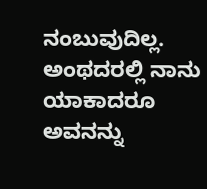ನಂಬುವುದಿಲ್ಲ. ಅಂಥದರಲ್ಲಿ ನಾನು ಯಾಕಾದರೂ ಅವನನ್ನು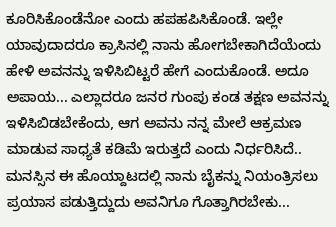ಕೂರಿಸಿಕೊಂಡೆನೋ ಎಂದು ಹಪಹಪಿಸಿಕೊಂಡೆ. ಇಲ್ಲೇ ಯಾವುದಾದರೂ ಕ್ರಾಸಿನಲ್ಲಿ ನಾನು ಹೋಗಬೇಕಾಗಿದೆಯೆಂದು ಹೇಳಿ ಅವನನ್ನು ಇಳಿಸಿಬಿಟ್ಟರೆ ಹೇಗೆ ಎಂದುಕೊಂಡೆ. ಅದೂ ಅಪಾಯ... ಎಲ್ಲಾದರೂ ಜನರ ಗುಂಪು ಕಂಡ ತಕ್ಷಣ ಅವನನ್ನು ಇಳಿಸಿಬಿಡಬೇಕೆಂದು, ಆಗ ಅವನು ನನ್ನ ಮೇಲೆ ಆಕ್ರಮಣ ಮಾಡುವ ಸಾಧ್ಯತೆ ಕಡಿಮೆ ಇರುತ್ತದೆ ಎಂದು ನಿರ್ಧರಿಸಿದೆ.. ಮನಸ್ಸಿನ ಈ ಹೊಯ್ದಾಟದಲ್ಲಿ ನಾನು ಬೈಕನ್ನು ನಿಯಂತ್ರಿಸಲು ಪ್ರಯಾಸ ಪಡುತ್ತಿದ್ದುದು ಅವನಿಗೂ ಗೊತ್ತಾಗಿರಬೇಕು...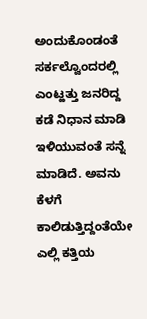ಅಂದುಕೊಂಡಂತೆ ಸರ್ಕಲ್ವೊಂದರಲ್ಲಿ ಎಂಟ್ಹತ್ತು ಜನರಿದ್ದ ಕಡೆ ನಿಧಾನ ಮಾಡಿ ಇಳಿಯುವಂತೆ ಸನ್ನೆ ಮಾಡಿದೆ. ಅವನು ಕೆಳಗೆ ಕಾಲಿಡುತ್ತಿದ್ದಂತೆಯೇ ಎಲ್ಲಿ ಕತ್ತಿಯ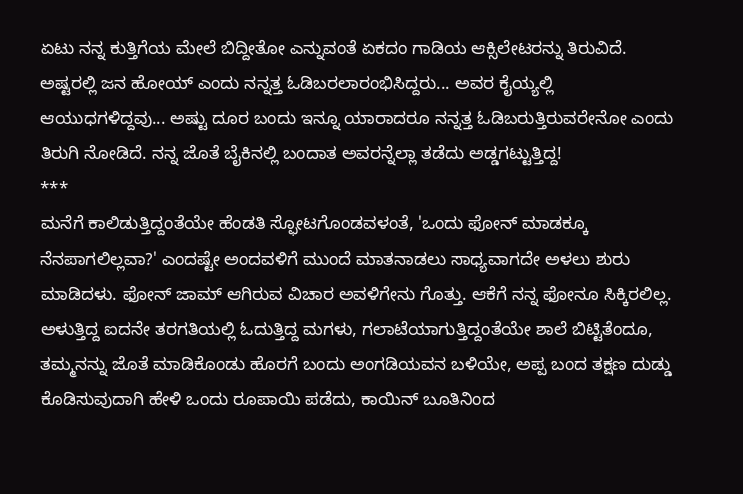ಏಟು ನನ್ನ ಕುತ್ತಿಗೆಯ ಮೇಲೆ ಬಿದ್ದೀತೋ ಎನ್ನುವಂತೆ ಏಕದಂ ಗಾಡಿಯ ಆಕ್ಸಿಲೇಟರನ್ನು ತಿರುವಿದೆ. ಅಷ್ಟರಲ್ಲಿ ಜನ ಹೋಯ್ ಎಂದು ನನ್ನತ್ತ ಓಡಿಬರಲಾರಂಭಿಸಿದ್ದರು... ಅವರ ಕೈಯ್ಯಲ್ಲಿ ಆಯುಧಗಳಿದ್ದವು... ಅಷ್ಟು ದೂರ ಬಂದು ಇನ್ನೂ ಯಾರಾದರೂ ನನ್ನತ್ತ ಓಡಿಬರುತ್ತಿರುವರೇನೋ ಎಂದು ತಿರುಗಿ ನೋಡಿದೆ. ನನ್ನ ಜೊತೆ ಬೈಕಿನಲ್ಲಿ ಬಂದಾತ ಅವರನ್ನೆಲ್ಲಾ ತಡೆದು ಅಡ್ಡಗಟ್ಟುತ್ತಿದ್ದ!
***
ಮನೆಗೆ ಕಾಲಿಡುತ್ತಿದ್ದಂತೆಯೇ ಹೆಂಡತಿ ಸ್ಫೋಟಗೊಂಡವಳಂತೆ, 'ಒಂದು ಫೋನ್ ಮಾಡಕ್ಕೂ ನೆನಪಾಗಲಿಲ್ಲವಾ?' ಎಂದಷ್ಟೇ ಅಂದವಳಿಗೆ ಮುಂದೆ ಮಾತನಾಡಲು ಸಾಧ್ಯವಾಗದೇ ಅಳಲು ಶುರು ಮಾಡಿದಳು. ಫೋನ್ ಜಾಮ್ ಆಗಿರುವ ವಿಚಾರ ಅವಳಿಗೇನು ಗೊತ್ತು. ಆಕೆಗೆ ನನ್ನ ಫೋನೂ ಸಿಕ್ಕಿರಲಿಲ್ಲ.
ಅಳುತ್ತಿದ್ದ ಐದನೇ ತರಗತಿಯಲ್ಲಿ ಓದುತ್ತಿದ್ದ ಮಗಳು, ಗಲಾಟೆಯಾಗುತ್ತಿದ್ದಂತೆಯೇ ಶಾಲೆ ಬಿಟ್ಟಿತೆಂದೂ, ತಮ್ಮನನ್ನು ಜೊತೆ ಮಾಡಿಕೊಂಡು ಹೊರಗೆ ಬಂದು ಅಂಗಡಿಯವನ ಬಳಿಯೇ, ಅಪ್ಪ ಬಂದ ತಕ್ಷಣ ದುಡ್ಡು ಕೊಡಿಸುವುದಾಗಿ ಹೇಳಿ ಒಂದು ರೂಪಾಯಿ ಪಡೆದು, ಕಾಯಿನ್ ಬೂತಿನಿಂದ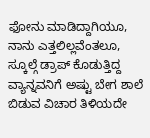ಫೋನು ಮಾಡಿದ್ದಾಗಿಯೂ, ನಾನು ಎತ್ತಲಿಲ್ಲವೆಂತಲೂ, ಸ್ಕೂಲ್ಗೆ ಡ್ರಾಪ್ ಕೊಡುತ್ತಿದ್ದ ವ್ಯಾನ್ನವನಿಗೆ ಅಷ್ಟು ಬೇಗ ಶಾಲೆ ಬಿಡುವ ವಿಚಾರ ತಿಳಿಯದೇ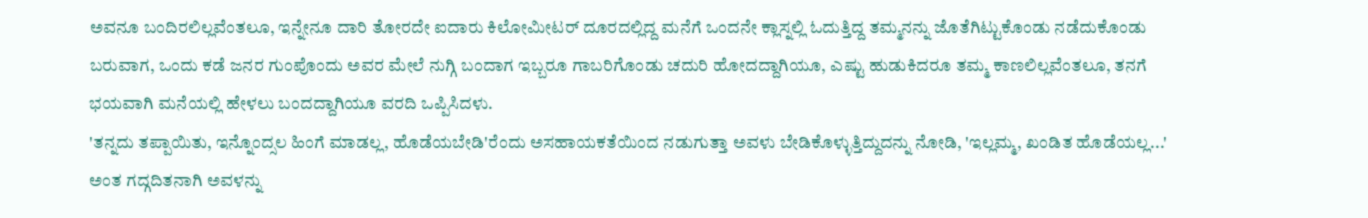ಅವನೂ ಬಂದಿರಲಿಲ್ಲವೆಂತಲೂ, ಇನ್ನೇನೂ ದಾರಿ ತೋರದೇ ಐದಾರು ಕಿಲೋಮೀಟರ್ ದೂರದಲ್ಲಿದ್ದ ಮನೆಗೆ ಒಂದನೇ ಕ್ಲಾಸ್ನಲ್ಲಿ ಓದುತ್ತಿದ್ದ ತಮ್ಮನನ್ನು ಜೊತೆಗಿಟ್ಟುಕೊಂಡು ನಡೆದುಕೊಂಡು ಬರುವಾಗ, ಒಂದು ಕಡೆ ಜನರ ಗುಂಪೊಂದು ಅವರ ಮೇಲೆ ನುಗ್ಗಿ ಬಂದಾಗ ಇಬ್ಬರೂ ಗಾಬರಿಗೊಂಡು ಚದುರಿ ಹೋದದ್ದಾಗಿಯೂ, ಎಷ್ಟು ಹುಡುಕಿದರೂ ತಮ್ಮ ಕಾಣಲಿಲ್ಲವೆಂತಲೂ, ತನಗೆ ಭಯವಾಗಿ ಮನೆಯಲ್ಲಿ ಹೇಳಲು ಬಂದದ್ದಾಗಿಯೂ ವರದಿ ಒಪ್ಪಿಸಿದಳು.
'ತನ್ನದು ತಪ್ಪಾಯಿತು, ಇನ್ನೊಂದ್ಸಲ ಹಿಂಗೆ ಮಾಡಲ್ಲ, ಹೊಡೆಯಬೇಡಿ'ರೆಂದು ಅಸಹಾಯಕತೆಯಿಂದ ನಡುಗುತ್ತಾ ಅವಳು ಬೇಡಿಕೊಳ್ಳುತ್ತಿದ್ದುದನ್ನು ನೋಡಿ, 'ಇಲ್ಲಮ್ಮ, ಖಂಡಿತ ಹೊಡೆಯಲ್ಲ...' ಅಂತ ಗದ್ಗದಿತನಾಗಿ ಅವಳನ್ನು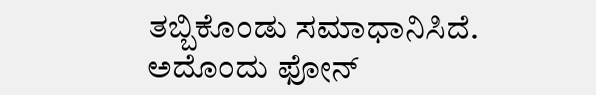ತಬ್ಬಿಕೊಂಡು ಸಮಾಧಾನಿಸಿದೆ.
ಅದೊಂದು ಫೋನ್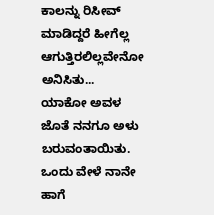ಕಾಲನ್ನು ರಿಸೀವ್ ಮಾಡಿದ್ದರೆ ಹೀಗೆಲ್ಲ ಆಗುತ್ತಿರಲಿಲ್ಲವೇನೋ ಅನಿಸಿತು... ಯಾಕೋ ಅವಳ ಜೊತೆ ನನಗೂ ಅಳು ಬರುವಂತಾಯಿತು. ಒಂದು ವೇಳೆ ನಾನೇ ಹಾಗೆ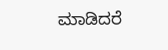ಮಾಡಿದರೆ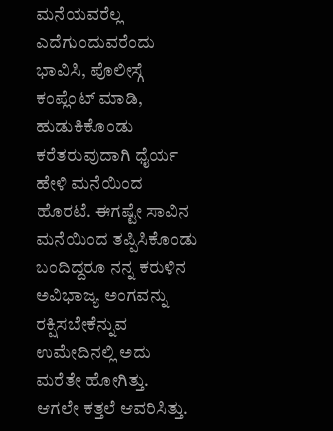ಮನೆಯವರೆಲ್ಲ ಎದೆಗುಂದುವರೆಂದು ಭಾವಿಸಿ, ಪೊಲೀಸ್ಗೆ ಕಂಪ್ಲೆಂಟ್ ಮಾಡಿ, ಹುಡುಕಿಕೊಂಡು ಕರೆತರುವುದಾಗಿ ಧೈರ್ಯ ಹೇಳಿ ಮನೆಯಿಂದ ಹೊರಟೆ. ಈಗಷ್ಟೇ ಸಾವಿನ ಮನೆಯಿಂದ ತಪ್ಪಿಸಿಕೊಂಡು ಬಂದಿದ್ದರೂ ನನ್ನ ಕರುಳಿನ ಅವಿಭಾಜ್ಯ ಅಂಗವನ್ನು ರಕ್ಷಿಸಬೇಕೆನ್ನುವ ಉಮೇದಿನಲ್ಲಿ ಅದು ಮರೆತೇ ಹೋಗಿತ್ತು.
ಆಗಲೇ ಕತ್ತಲೆ ಆವರಿಸಿತ್ತು.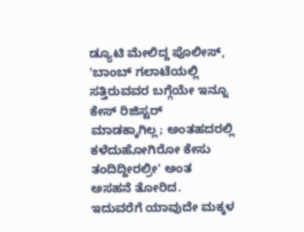ಡ್ಯೂಟಿ ಮೇಲಿದ್ದ ಪೊಲೀಸ್, 'ಬಾಂಬ್ ಗಲಾಟೆಯಲ್ಲಿ ಸತ್ತಿರುವವರ ಬಗ್ಗೆಯೇ ಇನ್ನೂ ಕೇಸ್ ರಿಜಿಸ್ಟರ್ ಮಾಡಕ್ಕಾಗಿಲ್ಲ; ಅಂತಹದರಲ್ಲಿ ಕಳೆದುಹೋಗಿರೋ ಕೇಸು ತಂದಿದ್ದೀರಲ್ರೀ' ಅಂತ ಅಸಹನೆ ತೋರಿದ. ಇದುವರೆಗೆ ಯಾವುದೇ ಮಕ್ಕಳ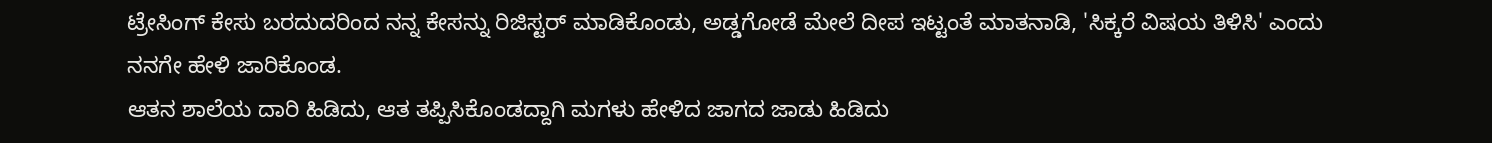ಟ್ರೇಸಿಂಗ್ ಕೇಸು ಬರದುದರಿಂದ ನನ್ನ ಕೇಸನ್ನು ರಿಜಿಸ್ಟರ್ ಮಾಡಿಕೊಂಡು, ಅಡ್ಡಗೋಡೆ ಮೇಲೆ ದೀಪ ಇಟ್ಟಂತೆ ಮಾತನಾಡಿ, 'ಸಿಕ್ಕರೆ ವಿಷಯ ತಿಳಿಸಿ' ಎಂದು ನನಗೇ ಹೇಳಿ ಜಾರಿಕೊಂಡ.
ಆತನ ಶಾಲೆಯ ದಾರಿ ಹಿಡಿದು, ಆತ ತಪ್ಪಿಸಿಕೊಂಡದ್ದಾಗಿ ಮಗಳು ಹೇಳಿದ ಜಾಗದ ಜಾಡು ಹಿಡಿದು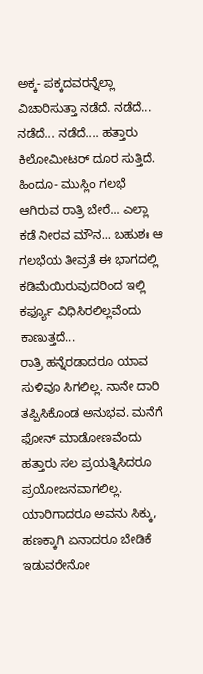ಅಕ್ಕ- ಪಕ್ಕದವರನ್ನೆಲ್ಲಾ ವಿಚಾರಿಸುತ್ತಾ ನಡೆದೆ. ನಡೆದೆ... ನಡೆದೆ... ನಡೆದೆ.... ಹತ್ತಾರು ಕಿಲೋಮೀಟರ್ ದೂರ ಸುತ್ತಿದೆ. ಹಿಂದೂ- ಮುಸ್ಲಿಂ ಗಲಭೆ ಆಗಿರುವ ರಾತ್ರಿ ಬೇರೆ... ಎಲ್ಲಾ ಕಡೆ ನೀರವ ಮೌನ... ಬಹುಶಃ ಆ ಗಲಭೆಯ ತೀವ್ರತೆ ಈ ಭಾಗದಲ್ಲಿ ಕಡಿಮೆಯಿರುವುದರಿಂದ ಇಲ್ಲಿ ಕರ್ಫ್ಯೂ ವಿಧಿಸಿರಲಿಲ್ಲವೆಂದು ಕಾಣುತ್ತದೆ...
ರಾತ್ರಿ ಹನ್ನೆರಡಾದರೂ ಯಾವ ಸುಳಿವೂ ಸಿಗಲಿಲ್ಲ. ನಾನೇ ದಾರಿ ತಪ್ಪಿಸಿಕೊಂಡ ಅನುಭವ. ಮನೆಗೆ ಫೋನ್ ಮಾಡೋಣವೆಂದು ಹತ್ತಾರು ಸಲ ಪ್ರಯತ್ನಿಸಿದರೂ ಪ್ರಯೋಜನವಾಗಲಿಲ್ಲ. ಯಾರಿಗಾದರೂ ಅವನು ಸಿಕ್ಕು, ಹಣಕ್ಕಾಗಿ ಏನಾದರೂ ಬೇಡಿಕೆ ಇಡುವರೇನೋ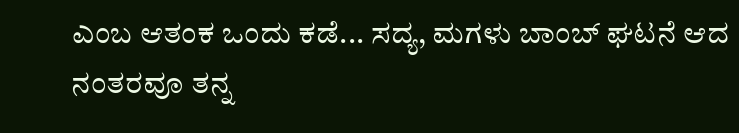ಎಂಬ ಆತಂಕ ಒಂದು ಕಡೆ... ಸದ್ಯ, ಮಗಳು ಬಾಂಬ್ ಘಟನೆ ಆದ ನಂತರವೂ ತನ್ನ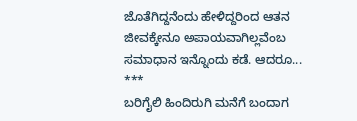ಜೊತೆಗಿದ್ದನೆಂದು ಹೇಳಿದ್ದರಿಂದ ಆತನ ಜೀವಕ್ಕೇನೂ ಅಪಾಯವಾಗಿಲ್ಲವೆಂಬ ಸಮಾಧಾನ ಇನ್ನೊಂದು ಕಡೆ. ಆದರೂ...
***
ಬರಿಗೈಲಿ ಹಿಂದಿರುಗಿ ಮನೆಗೆ ಬಂದಾಗ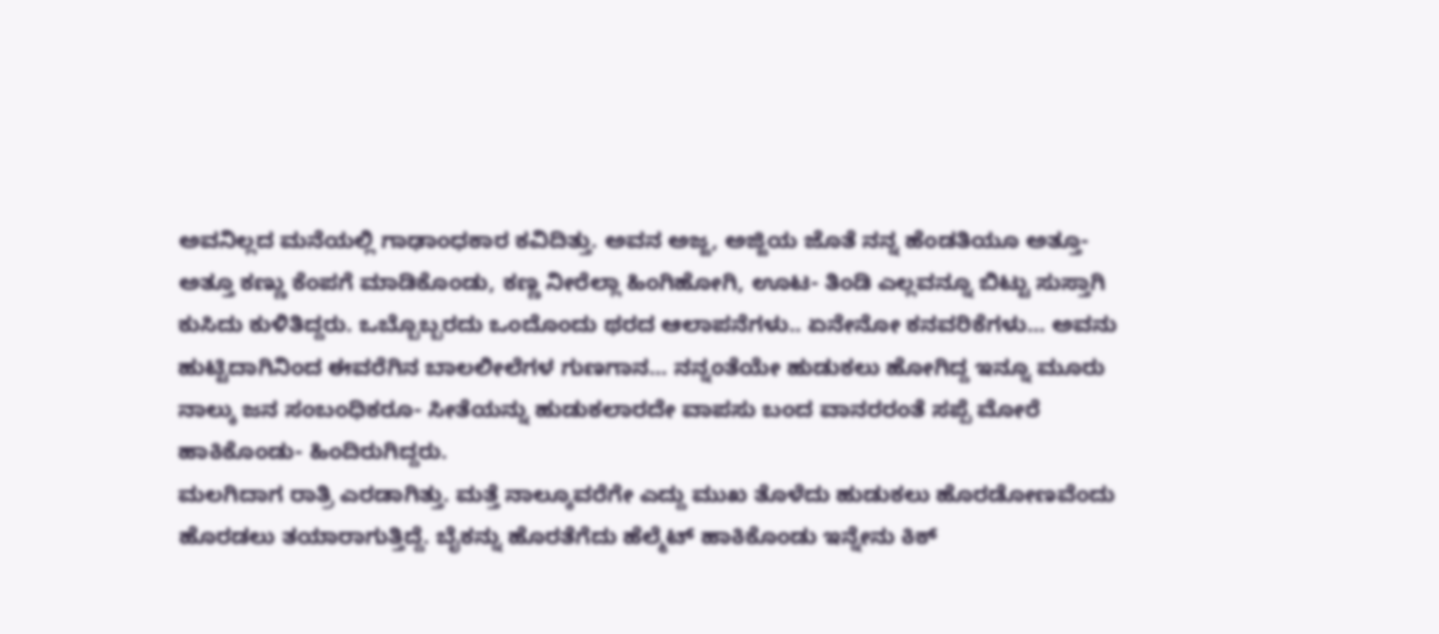ಅವನಿಲ್ಲದ ಮನೆಯಲ್ಲಿ ಗಾಢಾಂಧಕಾರ ಕವಿದಿತ್ತು. ಅವನ ಅಜ್ಜ, ಅಜ್ಜಿಯ ಜೊತೆ ನನ್ನ ಹೆಂಡತಿಯೂ ಅತ್ತೂ- ಅತ್ತೂ ಕಣ್ಣು ಕೆಂಪಗೆ ಮಾಡಿಕೊಂಡು, ಕಣ್ಣ ನೀರೆಲ್ಲಾ ಹಿಂಗಿಹೋಗಿ, ಊಟ- ತಿಂಡಿ ಎಲ್ಲವನ್ನೂ ಬಿಟ್ಟು ಸುಸ್ತಾಗಿ ಕುಸಿದು ಕುಳಿತಿದ್ದರು. ಒಬ್ಬೊಬ್ಬರದು ಒಂದೊಂದು ಥರದ ಆಲಾಪನೆಗಳು.. ಏನೇನೋ ಕನವರಿಕೆಗಳು... ಅವನು ಹುಟ್ಟಿದಾಗಿನಿಂದ ಈವರೆಗಿನ ಬಾಲಲೀಲೆಗಳ ಗುಣಗಾನ... ನನ್ನಂತೆಯೇ ಹುಡುಕಲು ಹೋಗಿದ್ದ ಇನ್ನೂ ಮೂರು ನಾಲ್ಕು ಜನ ಸಂಬಂಧಿಕರೂ- ಸೀತೆಯನ್ನು ಹುಡುಕಲಾರದೇ ವಾಪಸು ಬಂದ ವಾನರರಂತೆ ಸಪ್ಪೆ ಮೋರೆ ಹಾಕಿಕೊಂಡು- ಹಿಂದಿರುಗಿದ್ದರು.
ಮಲಗಿದಾಗ ರಾತ್ರಿ ಎರಡಾಗಿತ್ತು. ಮತ್ತೆ ನಾಲ್ಕೂವರೆಗೇ ಎದ್ದು ಮುಖ ತೊಳೆದು ಹುಡುಕಲು ಹೊರಡೋಣವೆಂದು ಹೊರಡಲು ತಯಾರಾಗುತ್ತಿದ್ದೆ. ಬೈಕನ್ನು ಹೊರತೆಗೆದು ಹೆಲ್ಮೆಟ್ ಹಾಕಿಕೊಂಡು ಇನ್ನೇನು ಕಿಕ್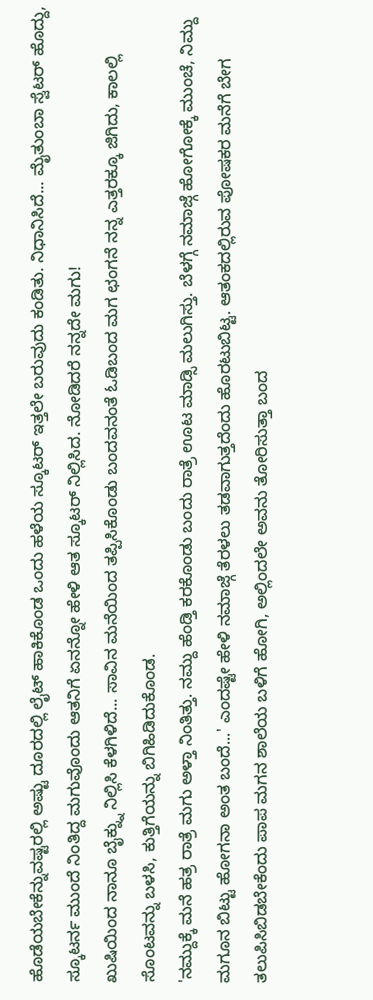ಹೊಡೆಯಬೇಕೆನ್ನುವಷ್ಟರಲ್ಲಿ ಅಷ್ಟು ದೂರದಲ್ಲಿ ಲೈಟ್ ಹಾಕಿಕೊಂಡ ಒಂದು ಹಳೆಯ ಸ್ಕೂಟರ್ ಇತ್ತಲೇ ಬರುವುದು ಕಂಡಿತು. ನಿಧಾನಿಸಿದೆ... ಮೈತುಂಬಾ ಸ್ವೆಟರ್ ಹೊದ್ದು, ಸ್ಕೂಟರ್ನ ಮುಂದೆ ನಿಂತಿದ್ದ ಮಗುವೊಂದು ಆತನಿಗೆ ಏನನ್ನೋ ಹೇಳಿ ಆತ ಸ್ಕೂಟರ್ ನಿಲ್ಲಿಸಿದ. ನೋಡಿದರೆ ನನ್ನದೇ ಮಗು!
ಖುಷಿಯಿಂದ ನಾನೂ ಬೈಕ್ನ್ನು ನಿಲ್ಲಿಸಿ ಕೆಳಗಿಳಿದೆ... ಸಾವಿನ ಮನೆಯಿಂದ ತಪ್ಪಿಸಿಕೊಂಡು ಬಂದವನಂತೆ ಓಡಿಬಂದ ಮಗ ಛಂಗನೆ ನನ್ನ ಎತ್ತರಕ್ಕೂ ಜಿಗಿದು, ಕಾಲಲ್ಲಿ ಸೊಂಟವನ್ನು ಬಳಸಿ, ಕುತ್ತಿಗೆಯನ್ನು ಬಿಗಿಹಿಡಿದುಕೊಂಡ.
'ನಮ್ದುಕ್ಕೆ ಮನೆ ಹತ್ರ ರಾತ್ರೆ ಮಗು ಅಳ್ತಾ ನಿಂತಿತ್ತು. ನಮ್ದು ಹೆಂಡ್ತಿ ಕರಕೊಂಡು ಬಂದು ರಾತ್ರೆ ಊಟ ಮಾಡ್ಸಿ ಮಲುಗಿಸ್ತು. ಬೆಳಗ್ಗೆ ನಮಾಜ್ಗೆ ಹೋಗೋಕ್ಕೆ ಮುಂಚೆ, ನಿಮ್ದು ಮಗೂನ ಬಿಟ್ಟು ಹೋಗನಾ ಅಂತ ಬಂದೆ...' ಎಂದಷ್ಟೇ ಹೇಳಿ ನಮಾಜ್ಗೆ ತೆರಳಲು ತಡವಾಗುತ್ತದೆಂದು ಹೊರಟುಬಿಟ್ಟ. ಆತಂಕದಲ್ಲಿರುವ ಪೋಷಕರ ಮನೆಗೆ ಬೇಗ ತಲುಪಿಸಿಬಿಡಬೇಕೆಂದು ಪಾಪ ಮಗನ ಶಾಲೆಯ ಬಳಿಗೆ ಹೋಗಿ, ಅಲ್ಲಿಂದಲೇ ಅವನು ತೋರಿಸುತ್ತಾ ಬಂದ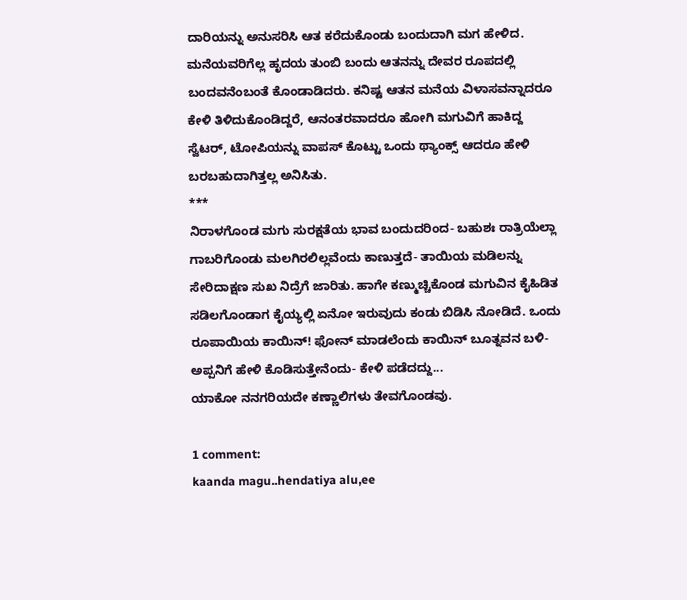ದಾರಿಯನ್ನು ಅನುಸರಿಸಿ ಆತ ಕರೆದುಕೊಂಡು ಬಂದುದಾಗಿ ಮಗ ಹೇಳಿದ. ಮನೆಯವರಿಗೆಲ್ಲ ಹೃದಯ ತುಂಬಿ ಬಂದು ಆತನನ್ನು ದೇವರ ರೂಪದಲ್ಲಿ ಬಂದವನೆಂಬಂತೆ ಕೊಂಡಾಡಿದರು. ಕನಿಷ್ಟ ಆತನ ಮನೆಯ ವಿಳಾಸವನ್ನಾದರೂ ಕೇಳಿ ತಿಳಿದುಕೊಂಡಿದ್ದರೆ, ಆನಂತರವಾದರೂ ಹೋಗಿ ಮಗುವಿಗೆ ಹಾಕಿದ್ದ ಸ್ವೆಟರ್, ಟೋಪಿಯನ್ನು ವಾಪಸ್ ಕೊಟ್ಟು ಒಂದು ಥ್ಯಾಂಕ್ಸ್ ಆದರೂ ಹೇಳಿ ಬರಬಹುದಾಗಿತ್ತಲ್ಲ ಅನಿಸಿತು.
***
ನಿರಾಳಗೊಂಡ ಮಗು ಸುರಕ್ಷತೆಯ ಭಾವ ಬಂದುದರಿಂದ- ಬಹುಶಃ ರಾತ್ರಿಯೆಲ್ಲಾ ಗಾಬರಿಗೊಂಡು ಮಲಗಿರಲಿಲ್ಲವೆಂದು ಕಾಣುತ್ತದೆ- ತಾಯಿಯ ಮಡಿಲನ್ನು ಸೇರಿದಾಕ್ಷಣ ಸುಖ ನಿದ್ರೆಗೆ ಜಾರಿತು. ಹಾಗೇ ಕಣ್ಮುಚ್ಚಿಕೊಂಡ ಮಗುವಿನ ಕೈಹಿಡಿತ ಸಡಿಲಗೊಂಡಾಗ ಕೈಯ್ಯಲ್ಲಿ ಏನೋ ಇರುವುದು ಕಂಡು ಬಿಡಿಸಿ ನೋಡಿದೆ. ಒಂದು ರೂಪಾಯಿಯ ಕಾಯಿನ್! ಫೋನ್ ಮಾಡಲೆಂದು ಕಾಯಿನ್ ಬೂತ್ನವನ ಬಳಿ- ಅಪ್ಪನಿಗೆ ಹೇಳಿ ಕೊಡಿಸುತ್ತೇನೆಂದು- ಕೇಳಿ ಪಡೆದದ್ದು...
ಯಾಕೋ ನನಗರಿಯದೇ ಕಣ್ಣಾಲಿಗಳು ತೇವಗೊಂಡವು.

1 comment:
kaanda magu..hendatiya alu,ee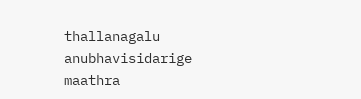thallanagalu anubhavisidarige maathra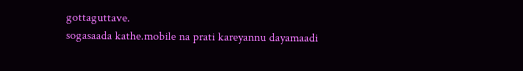gottaguttave.
sogasaada kathe.mobile na prati kareyannu dayamaadi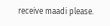receive maadi please.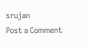srujan
Post a Comment